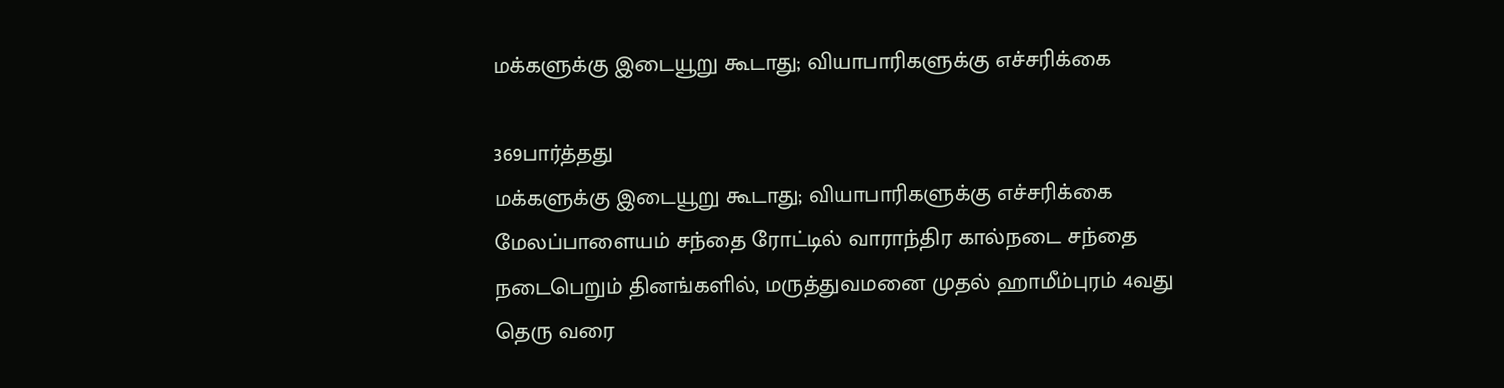மக்களுக்கு இடையூறு கூடாது; வியாபாரிகளுக்கு எச்சரிக்கை

369பார்த்தது
மக்களுக்கு இடையூறு கூடாது; வியாபாரிகளுக்கு எச்சரிக்கை
மேலப்பாளையம் சந்தை ரோட்டில் வாராந்திர கால்நடை சந்தை நடைபெறும் தினங்களில், மருத்துவமனை முதல் ஹாமீம்புரம் 4வது தெரு வரை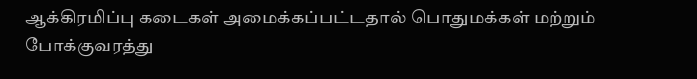ஆக்கிரமிப்பு கடைகள் அமைக்கப்பட்டதால் பொதுமக்கள் மற்றும் போக்குவரத்து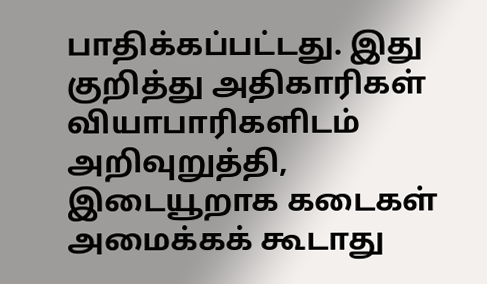பாதிக்கப்பட்டது. இது குறித்து அதிகாரிகள் வியாபாரிகளிடம் அறிவுறுத்தி, இடையூறாக கடைகள் அமைக்கக் கூடாது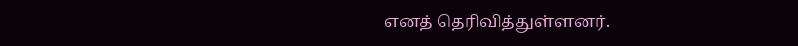எனத் தெரிவித்துள்ளனர்.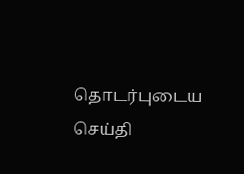தொடர்புடைய செய்தி